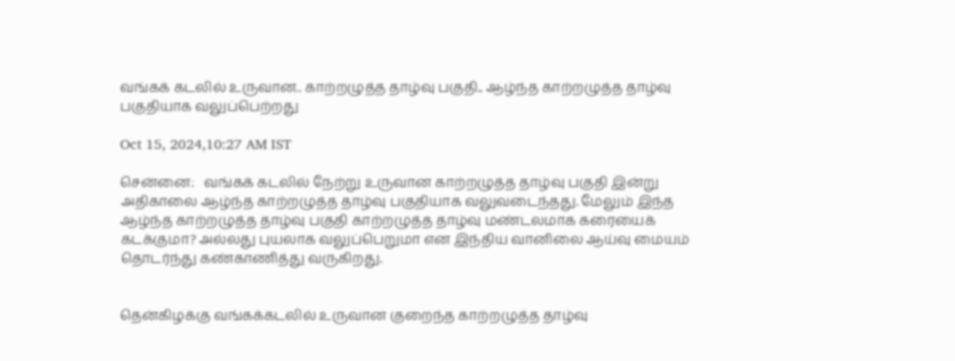வங்கக் கடலில் உருவான.. காற்றழுத்த தாழ்வு பகுதி.. ஆழ்ந்த காற்றழுத்த தாழ்வு பகுதியாக வலுப்பெற்றது

Oct 15, 2024,10:27 AM IST

சென்னை:   வங்கக் கடலில் நேற்று உருவான காற்றழுத்த தாழ்வு பகுதி இன்று அதிகாலை ஆழ்ந்த காற்றழுத்த தாழ்வு பகுதியாக வலுவடைந்தது. மேலும் இந்த ஆழ்ந்த காற்றழுத்த தாழ்வு பகுதி காற்றழுத்த தாழ்வு மண்டலமாக கரையைக் கடக்குமா? அல்லது புயலாக வலுப்பெறுமா என இந்திய வானிலை ஆய்வு மையம் தொடர்ந்து கண்காணித்து வருகிறது.


தென்கிழக்கு வங்கக்கடலில் உருவான குறைந்த காற்றழுத்த தாழ்வு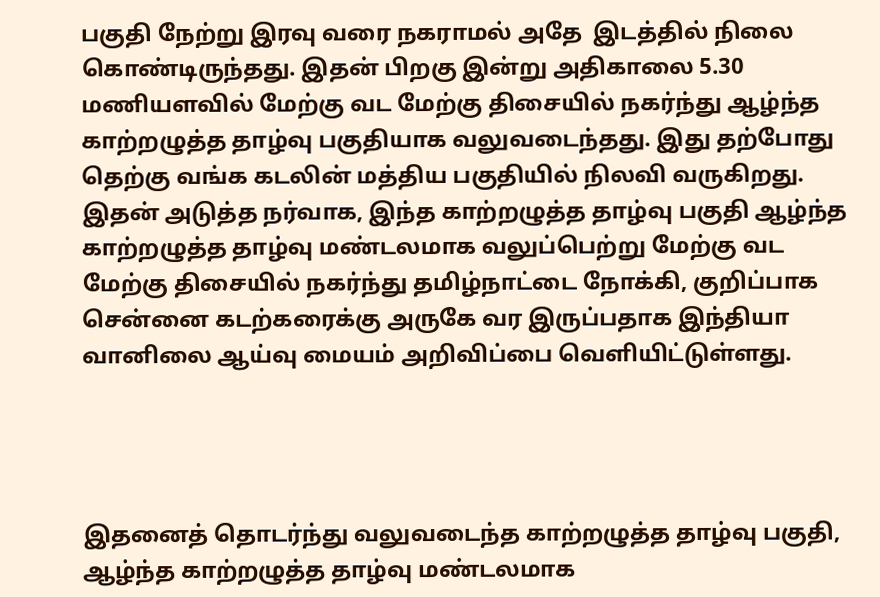பகுதி நேற்று இரவு வரை நகராமல் அதே  இடத்தில் நிலை கொண்டிருந்தது. இதன் பிறகு இன்று அதிகாலை 5.30 மணியளவில் மேற்கு வட மேற்கு திசையில் நகர்ந்து ஆழ்ந்த காற்றழுத்த தாழ்வு பகுதியாக வலுவடைந்தது. இது தற்போது தெற்கு வங்க கடலின் மத்திய பகுதியில் நிலவி வருகிறது. இதன் அடுத்த நர்வாக, இந்த காற்றழுத்த தாழ்வு பகுதி ஆழ்ந்த காற்றழுத்த தாழ்வு மண்டலமாக வலுப்பெற்று மேற்கு வட மேற்கு திசையில் நகர்ந்து தமிழ்நாட்டை நோக்கி, குறிப்பாக சென்னை கடற்கரைக்கு அருகே வர இருப்பதாக இந்தியா வானிலை ஆய்வு மையம் அறிவிப்பை வெளியிட்டுள்ளது.




இதனைத் தொடர்ந்து வலுவடைந்த காற்றழுத்த தாழ்வு பகுதி, ஆழ்ந்த காற்றழுத்த தாழ்வு மண்டலமாக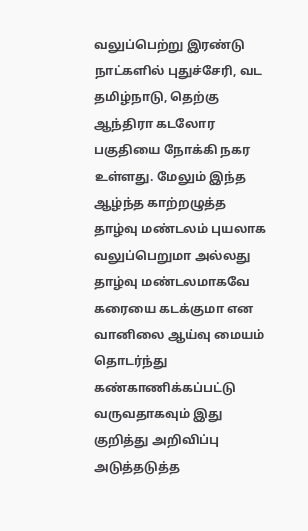வலுப்பெற்று இரண்டு நாட்களில் புதுச்சேரி, வட தமிழ்நாடு, தெற்கு ஆந்திரா கடலோர பகுதியை நோக்கி நகர உள்ளது. மேலும் இந்த ஆழ்ந்த காற்றழுத்த தாழ்வு மண்டலம் புயலாக வலுப்பெறுமா அல்லது தாழ்வு மண்டலமாகவே கரையை கடக்குமா என வானிலை ஆய்வு மையம் தொடர்ந்து கண்காணிக்கப்பட்டு வருவதாகவும் இது குறித்து அறிவிப்பு அடுத்தடுத்த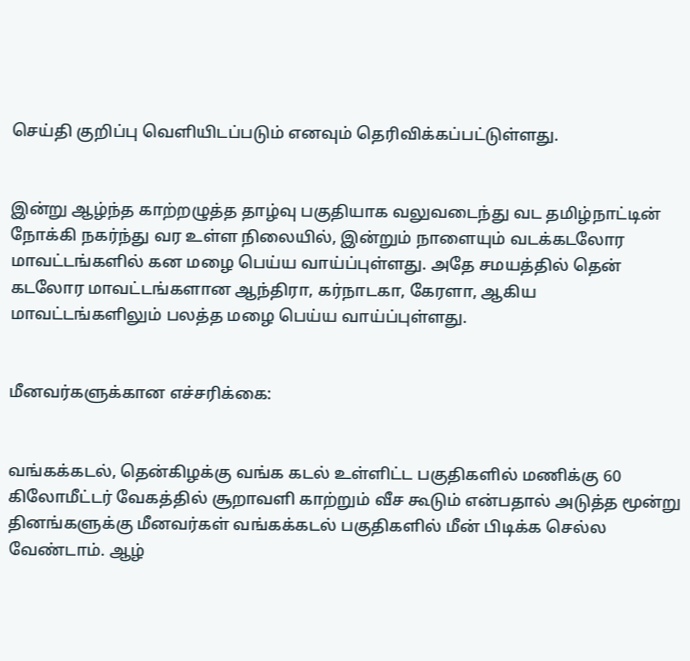செய்தி குறிப்பு வெளியிடப்படும் எனவும் தெரிவிக்கப்பட்டுள்ளது.


இன்று ஆழ்ந்த காற்றழுத்த தாழ்வு பகுதியாக வலுவடைந்து வட தமிழ்நாட்டின் நோக்கி நகர்ந்து வர உள்ள நிலையில், இன்றும் நாளையும் வடக்கடலோர மாவட்டங்களில் கன மழை பெய்ய வாய்ப்புள்ளது. அதே சமயத்தில் தென் கடலோர மாவட்டங்களான ஆந்திரா, கர்நாடகா, கேரளா, ஆகிய மாவட்டங்களிலும் பலத்த மழை பெய்ய வாய்ப்புள்ளது.


மீனவர்களுக்கான எச்சரிக்கை:


வங்கக்கடல், தென்கிழக்கு வங்க கடல் உள்ளிட்ட பகுதிகளில் மணிக்கு 60 கிலோமீட்டர் வேகத்தில் சூறாவளி காற்றும் வீச கூடும் என்பதால் அடுத்த மூன்று தினங்களுக்கு மீனவர்கள் வங்கக்கடல் பகுதிகளில் மீன் பிடிக்க செல்ல வேண்டாம். ஆழ்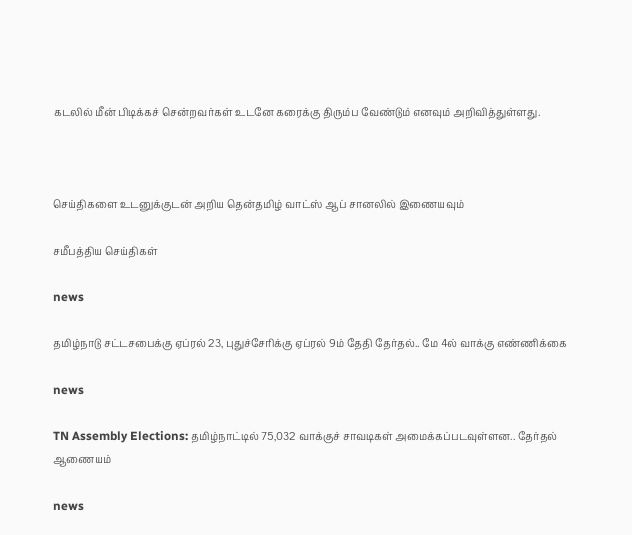கடலில் மீன் பிடிக்கச் சென்றவர்கள் உடனே கரைக்கு திரும்ப வேண்டும் எனவும் அறிவித்துள்ளது.



செய்திகளை உடனுக்குடன் அறிய தென்தமிழ் வாட்ஸ் ஆப் சானலில் இணையவும்

சமீபத்திய செய்திகள்

news

தமிழ்நாடு சட்டசபைக்கு ஏப்ரல் 23, புதுச்சேரிக்கு ஏப்ரல் 9ம் தேதி தேர்தல்.. மே 4ல் வாக்கு எண்ணிக்கை

news

TN Assembly Elections: தமிழ்நாட்டில் 75,032 வாக்குச் சாவடிகள் அமைக்கப்படவுள்ளன.. தேர்தல் ஆணையம்

news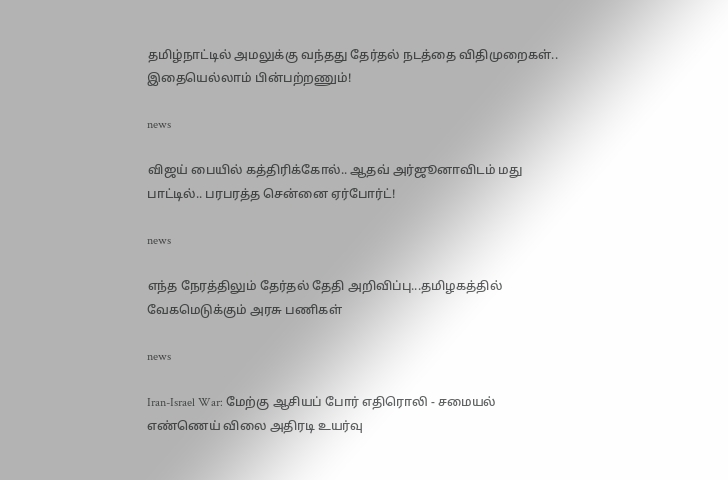தமிழ்நாட்டில் அமலுக்கு வந்தது தேர்தல் நடத்தை விதிமுறைகள்.. இதையெல்லாம் பின்பற்றணும்!

news

விஜய் பையில் கத்திரிக்கோல்.. ஆதவ் அர்ஜூனாவிடம் மது பாட்டில்.. பரபரத்த சென்னை ஏர்போர்ட்!

news

எந்த நேரத்திலும் தேர்தல் தேதி அறிவிப்பு...தமிழகத்தில் வேகமெடுக்கும் அரசு பணிகள்

news

Iran-Israel War: மேற்கு ஆசியப் போர் எதிரொலி - சமையல் எண்ணெய் விலை அதிரடி உயர்வு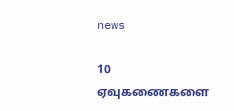news

10 ஏவுகணைகளை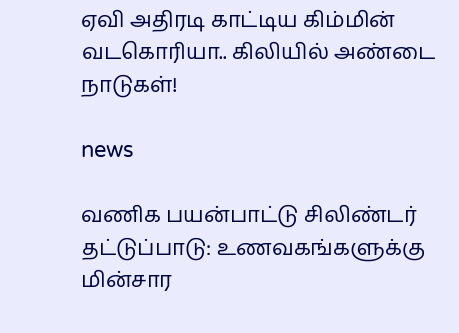ஏவி அதிரடி காட்டிய கிம்மின் வடகொரியா.. கிலியில் அண்டை நாடுகள்!

news

வணிக பயன்பாட்டு சிலிண்டர் தட்டுப்பாடு: உணவகங்களுக்கு மின்சார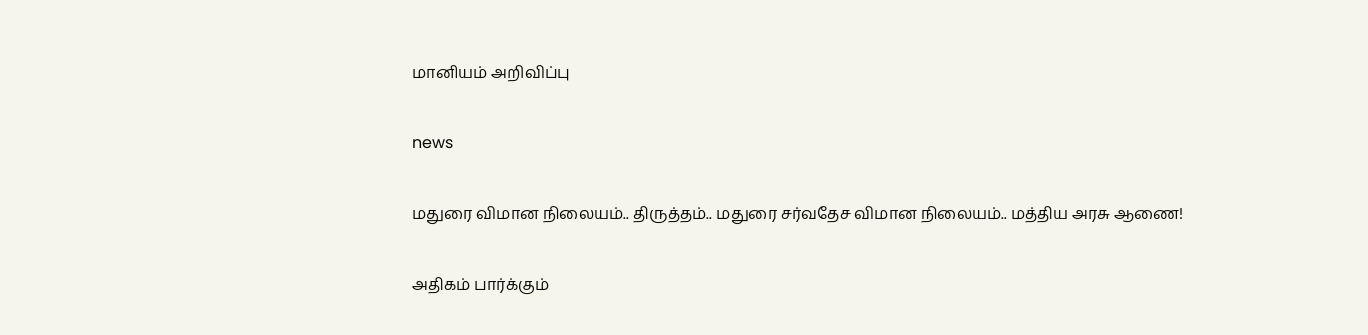மானியம் அறிவிப்பு

news

மதுரை விமான நிலையம்.. திருத்தம்.. மதுரை சர்வதேச விமான நிலையம்.. மத்திய அரசு ஆணை!

அதிகம் பார்க்கும்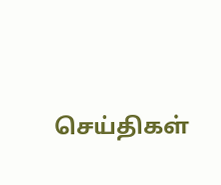செய்திகள்